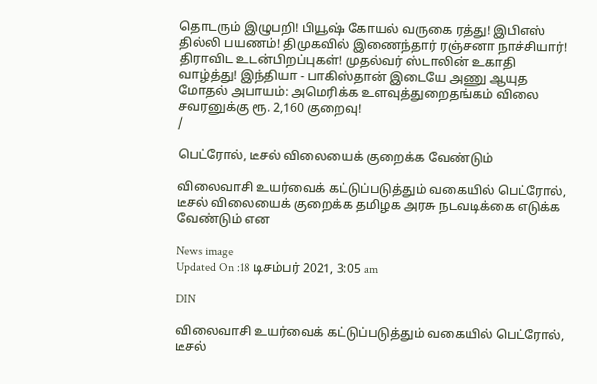தொடரும் இழுபறி! பியூஷ் கோயல் வருகை ரத்து! இபிஎஸ் தில்லி பயணம்! திமுகவில் இணைந்தார் ரஞ்சனா நாச்சியார்! திராவிட உடன்பிறப்புகள்! முதல்வர் ஸ்டாலின் உகாதி வாழ்த்து! இந்தியா - பாகிஸ்தான் இடையே அணு ஆயுத மோதல் அபாயம்: அமெரிக்க உளவுத்துறைதங்கம் விலை சவரனுக்கு ரூ. 2,160 குறைவு!
/

பெட்ரோல், டீசல் விலையைக் குறைக்க வேண்டும்

விலைவாசி உயர்வைக் கட்டுப்படுத்தும் வகையில் பெட்ரோல், டீசல் விலையைக் குறைக்க தமிழக அரசு நடவடிக்கை எடுக்க வேண்டும் என

News image
Updated On :18 டிசம்பர் 2021, 3:05 am

DIN

விலைவாசி உயர்வைக் கட்டுப்படுத்தும் வகையில் பெட்ரோல், டீசல்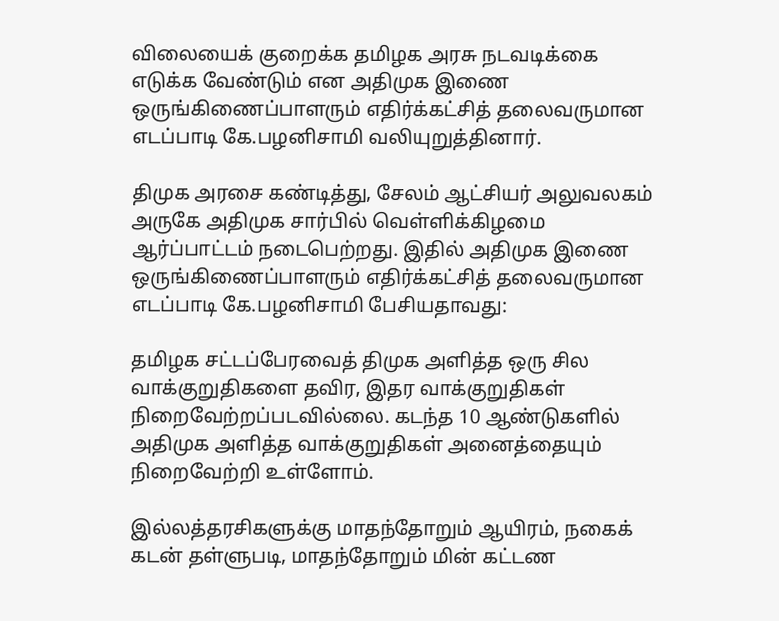விலையைக் குறைக்க தமிழக அரசு நடவடிக்கை எடுக்க வேண்டும் என அதிமுக இணை ஒருங்கிணைப்பாளரும் எதிர்க்கட்சித் தலைவருமான எடப்பாடி கே.பழனிசாமி வலியுறுத்தினார்.

திமுக அரசை கண்டித்து, சேலம் ஆட்சியர் அலுவலகம் அருகே அதிமுக சார்பில் வெள்ளிக்கிழமை ஆர்ப்பாட்டம் நடைபெற்றது. இதில் அதிமுக இணை ஒருங்கிணைப்பாளரும் எதிர்க்கட்சித் தலைவருமான எடப்பாடி கே.பழனிசாமி பேசியதாவது:

தமிழக சட்டப்பேரவைத் திமுக அளித்த ஒரு சில வாக்குறுதிகளை தவிர, இதர வாக்குறுதிகள் நிறைவேற்றப்படவில்லை. கடந்த 10 ஆண்டுகளில் அதிமுக அளித்த வாக்குறுதிகள் அனைத்தையும் நிறைவேற்றி உள்ளோம்.

இல்லத்தரசிகளுக்கு மாதந்தோறும் ஆயிரம், நகைக் கடன் தள்ளுபடி, மாதந்தோறும் மின் கட்டண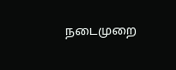நடைமுறை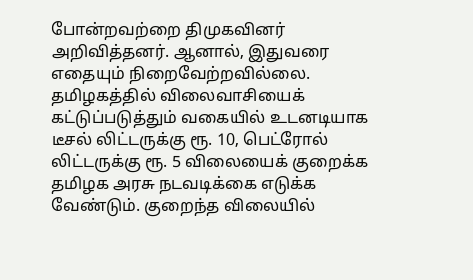போன்றவற்றை திமுகவினர் அறிவித்தனர். ஆனால், இதுவரை எதையும் நிறைவேற்றவில்லை. தமிழகத்தில் விலைவாசியைக் கட்டுப்படுத்தும் வகையில் உடனடியாக டீசல் லிட்டருக்கு ரூ. 10, பெட்ரோல் லிட்டருக்கு ரூ. 5 விலையைக் குறைக்க தமிழக அரசு நடவடிக்கை எடுக்க வேண்டும். குறைந்த விலையில்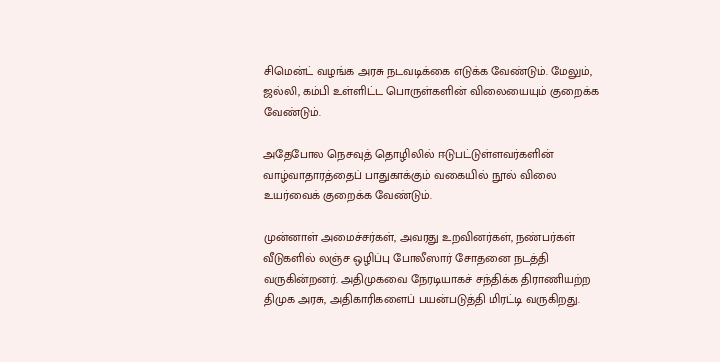சிமென்ட் வழங்க அரசு நடவடிக்கை எடுக்க வேண்டும். மேலும், ஜல்லி, கம்பி உள்ளிட்ட பொருள்களின் விலையையும் குறைக்க வேண்டும்.

அதேபோல நெசவுத் தொழிலில் ஈடுபட்டுள்ளவர்களின் வாழ்வாதாரத்தைப் பாதுகாக்கும் வகையில் நூல் விலை உயர்வைக் குறைக்க வேண்டும்.

முன்னாள் அமைச்சர்கள், அவரது உறவினர்கள், நண்பர்கள் வீடுகளில் லஞ்ச ஒழிப்பு போலீஸார் சோதனை நடத்தி வருகின்றனர். அதிமுகவை நேரடியாகச் சந்திக்க திராணியற்ற திமுக அரசு, அதிகாரிகளைப் பயன்படுத்தி மிரட்டி வருகிறது.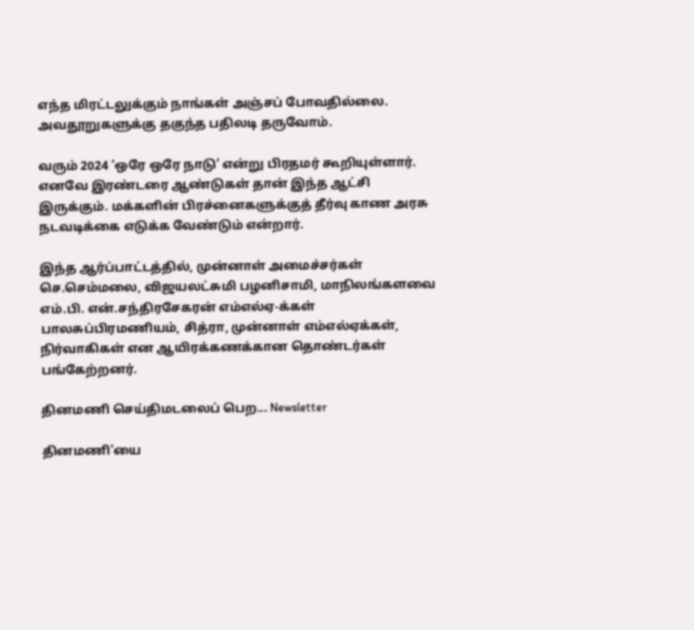எந்த மிரட்டலுக்கும் நாங்கள் அஞ்சப் போவதில்லை. அவதூறுகளுக்கு தகுந்த பதிலடி தருவோம்.

வரும் 2024 ‘ஒரே ஒரே நாடு’ என்று பிரதமர் கூறியுள்ளார். எனவே இரண்டரை ஆண்டுகள் தான் இந்த ஆட்சி இருக்கும். மக்களின் பிரச்னைகளுக்குத் தீர்வு காண அரசு நடவடிக்கை எடுக்க வேண்டும் என்றார்.

இந்த ஆர்ப்பாட்டத்தில், முன்னாள் அமைச்சர்கள் செ.செம்மலை, விஜயலட்சுமி பழனிசாமி, மாநிலங்களவை எம்.பி. என்.சந்திரசேகரன் எம்எல்ஏ-க்கள் பாலசுப்பிரமணியம், சித்ரா, முன்னாள் எம்எல்ஏக்கள், நிர்வாகிகள் என ஆயிரக்கணக்கான தொண்டர்கள் பங்கேற்றனர்.

தினமணி செய்திமடலைப் பெற... Newsletter

தினமணி'யை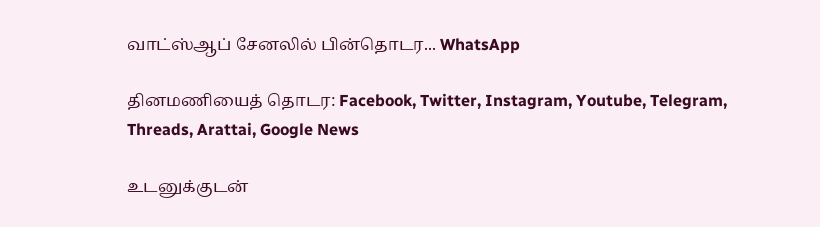வாட்ஸ்ஆப் சேனலில் பின்தொடர... WhatsApp

தினமணியைத் தொடர: Facebook, Twitter, Instagram, Youtube, Telegram, Threads, Arattai, Google News

உடனுக்குடன்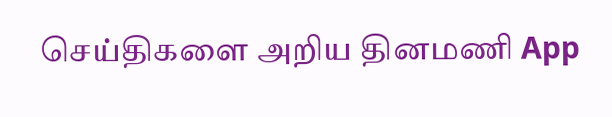செய்திகளை அறிய தினமணி App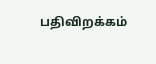பதிவிறக்கம்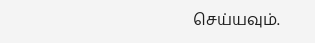செய்யவும்.